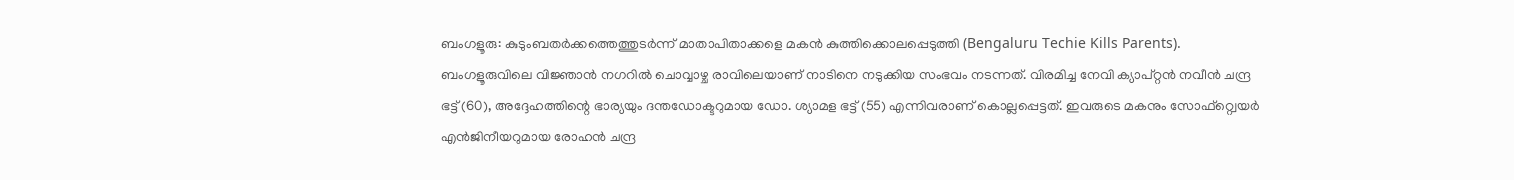ബംഗളൂരു: കുടുംബതർക്കത്തെത്തുടർന്ന് മാതാപിതാക്കളെ മകൻ കുത്തിക്കൊലപ്പെടുത്തി (Bengaluru Techie Kills Parents). ബംഗളൂരുവിലെ വിജ്ഞാൻ നഗറിൽ ചൊവ്വാഴ്ച രാവിലെയാണ് നാടിനെ നടുക്കിയ സംഭവം നടന്നത്. വിരമിച്ച നേവി ക്യാപ്റ്റൻ നവീൻ ചന്ദ്ര ഭട്ട് (60), അദ്ദേഹത്തിന്റെ ഭാര്യയും ദന്തഡോക്ടറുമായ ഡോ. ശ്യാമള ഭട്ട് (55) എന്നിവരാണ് കൊല്ലപ്പെട്ടത്. ഇവരുടെ മകനും സോഫ്റ്റ്വെയർ എൻജിനീയറുമായ രോഹൻ ചന്ദ്ര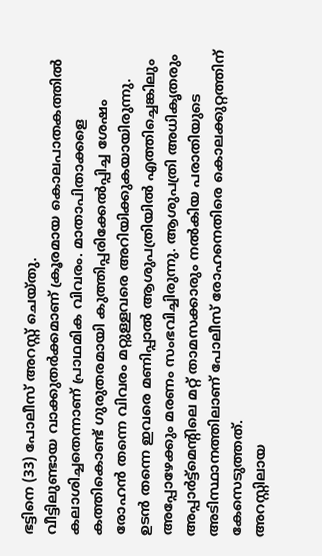ഭട്ടിനെ (33) പോലീസ് അറസ്റ്റ് ചെയ്തു.
വീട്ടിലുണ്ടായ വാക്കുതർക്കമാണ് ക്രൂരമായ കൊലപാതകത്തിൽ കലാശിച്ചതെന്നാണ് പ്രാഥമിക വിവരം. മാതാപിതാക്കളെ കത്തികൊണ്ട് ഗുരുതരമായി കുത്തിപ്പരിക്കേൽപ്പിച്ച ശേഷം രോഹൻ തന്നെ വിവരം മറ്റുള്ളവരെ അറിയിക്കുകയായിരുന്നു. ഉടൻ തന്നെ ഇവരെ മണിപ്പാൽ ആശുപത്രിയിൽ എത്തിച്ചെങ്കിലും അപ്പോഴേക്കും മരണം സംഭവിച്ചിരുന്നു. ആശുപത്രി അധികൃതരും അപ്പാർട്ട്മെന്റിലെ മറ്റ് താമസക്കാരും നൽകിയ പരാതിയുടെ അടിസ്ഥാനത്തിലാണ് പോലീസ് രോഹനെതിരെ കൊലക്കുറ്റത്തിന് കേസെടുത്തത്.
അറസ്റ്റിലായ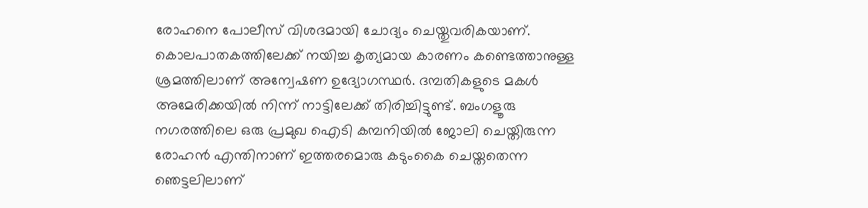രോഹനെ പോലീസ് വിശദമായി ചോദ്യം ചെയ്തുവരികയാണ്.
കൊലപാതകത്തിലേക്ക് നയിച്ച കൃത്യമായ കാരണം കണ്ടെത്താനുള്ള ശ്രമത്തിലാണ് അന്വേഷണ ഉദ്യോഗസ്ഥർ. ദമ്പതികളുടെ മകൾ അമേരിക്കയിൽ നിന്ന് നാട്ടിലേക്ക് തിരിച്ചിട്ടുണ്ട്. ബംഗളൂരു നഗരത്തിലെ ഒരു പ്രമുഖ ഐടി കമ്പനിയിൽ ജോലി ചെയ്തിരുന്ന രോഹൻ എന്തിനാണ് ഇത്തരമൊരു കടുംകൈ ചെയ്തതെന്ന ഞെട്ടലിലാണ്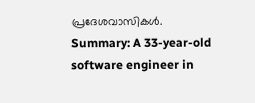പ്രദേശവാസികൾ.
Summary: A 33-year-old software engineer in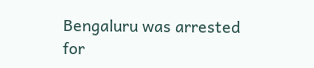Bengaluru was arrested for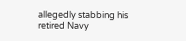allegedly stabbing his retired Navy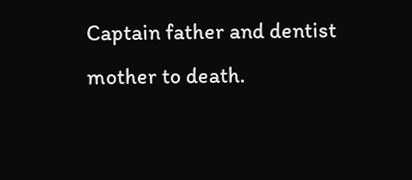Captain father and dentist mother to death.